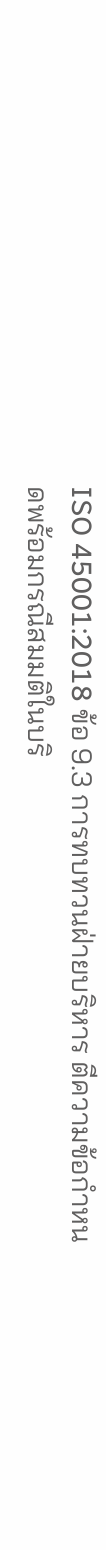ISO 45001:2018 ข้อ 9.3 การทบทวนฝ่ายบริหาร ตีความข้อกำหนดพร้อมกรณีสมมติในบริ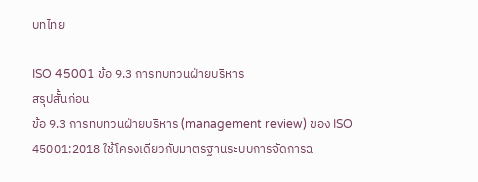บทไทย

ISO 45001 ข้อ 9.3 การทบทวนฝ่ายบริหาร
สรุปสั้นก่อน
ข้อ 9.3 การทบทวนฝ่ายบริหาร (management review) ของ ISO 45001:2018 ใช้โครงเดียวกับมาตรฐานระบบการจัดการฉ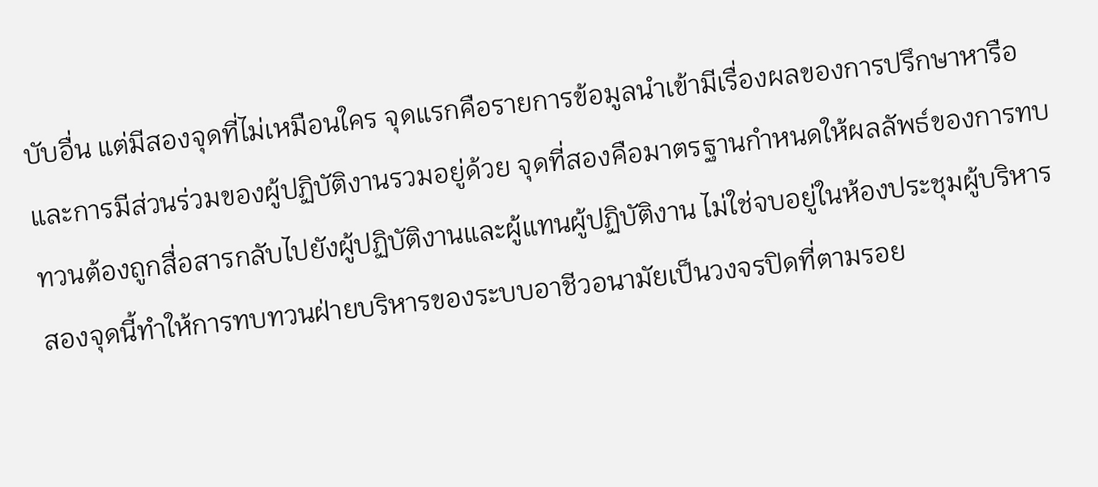บับอื่น แต่มีสองจุดที่ไม่เหมือนใคร จุดแรกคือรายการข้อมูลนำเข้ามีเรื่องผลของการปรึกษาหารือและการมีส่วนร่วมของผู้ปฏิบัติงานรวมอยู่ด้วย จุดที่สองคือมาตรฐานกำหนดให้ผลลัพธ์ของการทบทวนต้องถูกสื่อสารกลับไปยังผู้ปฏิบัติงานและผู้แทนผู้ปฏิบัติงาน ไม่ใช่จบอยู่ในห้องประชุมผู้บริหาร สองจุดนี้ทำให้การทบทวนฝ่ายบริหารของระบบอาชีวอนามัยเป็นวงจรปิดที่ตามรอย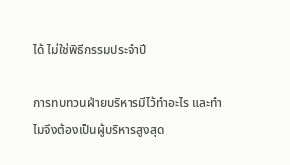ได้ ไม่ใช่พิธีกรรมประจำปี

การทบทวนฝ่ายบริหารมีไว้ทำอะไร และทำไมจึงต้องเป็นผู้บริหารสูงสุด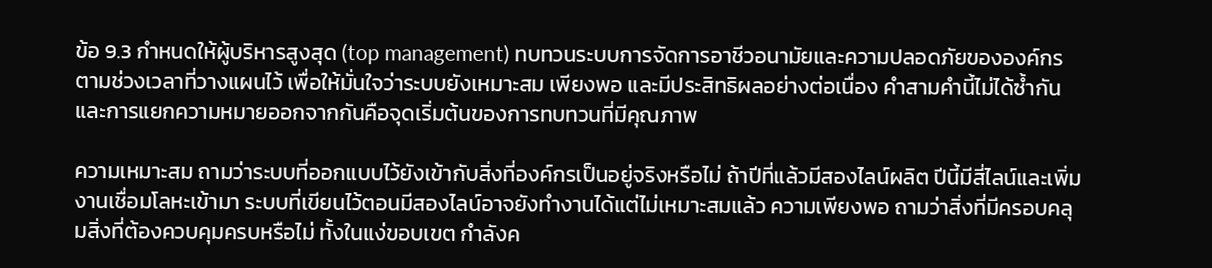ข้อ 9.3 กำหนดให้ผู้บริหารสูงสุด (top management) ทบทวนระบบการจัดการอาชีวอนามัยและความปลอดภัยขององค์กรตามช่วงเวลาที่วางแผนไว้ เพื่อให้มั่นใจว่าระบบยังเหมาะสม เพียงพอ และมีประสิทธิผลอย่างต่อเนื่อง คำสามคำนี้ไม่ได้ซ้ำกัน และการแยกความหมายออกจากกันคือจุดเริ่มต้นของการทบทวนที่มีคุณภาพ

ความเหมาะสม ถามว่าระบบที่ออกแบบไว้ยังเข้ากับสิ่งที่องค์กรเป็นอยู่จริงหรือไม่ ถ้าปีที่แล้วมีสองไลน์ผลิต ปีนี้มีสี่ไลน์และเพิ่มงานเชื่อมโลหะเข้ามา ระบบที่เขียนไว้ตอนมีสองไลน์อาจยังทำงานได้แต่ไม่เหมาะสมแล้ว ความเพียงพอ ถามว่าสิ่งที่มีครอบคลุมสิ่งที่ต้องควบคุมครบหรือไม่ ทั้งในแง่ขอบเขต กำลังค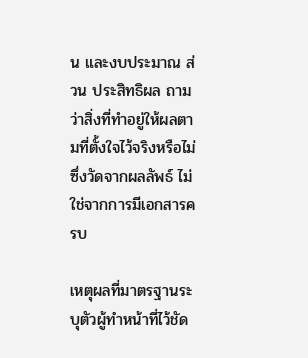น และงบประมาณ ส่วน ประสิทธิผล ถามว่าสิ่งที่ทำอยู่ให้ผลตามที่ตั้งใจไว้จริงหรือไม่ ซึ่งวัดจากผลลัพธ์ ไม่ใช่จากการมีเอกสารครบ

เหตุผลที่มาตรฐานระบุตัวผู้ทำหน้าที่ไว้ชัด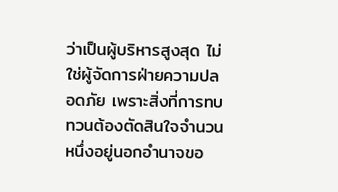ว่าเป็นผู้บริหารสูงสุด ไม่ใช่ผู้จัดการฝ่ายความปลอดภัย เพราะสิ่งที่การทบทวนต้องตัดสินใจจำนวนหนึ่งอยู่นอกอำนาจขอ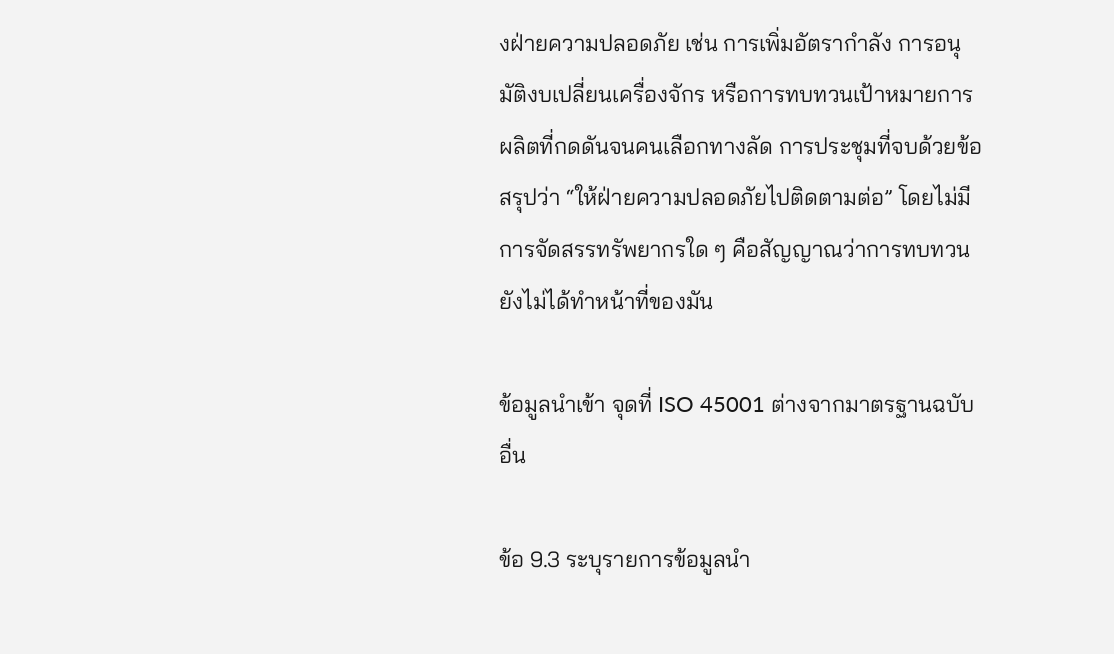งฝ่ายความปลอดภัย เช่น การเพิ่มอัตรากำลัง การอนุมัติงบเปลี่ยนเครื่องจักร หรือการทบทวนเป้าหมายการผลิตที่กดดันจนคนเลือกทางลัด การประชุมที่จบด้วยข้อสรุปว่า “ให้ฝ่ายความปลอดภัยไปติดตามต่อ” โดยไม่มีการจัดสรรทรัพยากรใด ๆ คือสัญญาณว่าการทบทวนยังไม่ได้ทำหน้าที่ของมัน

ข้อมูลนำเข้า จุดที่ ISO 45001 ต่างจากมาตรฐานฉบับอื่น

ข้อ 9.3 ระบุรายการข้อมูลนำ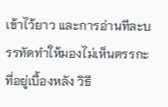เข้าไว้ยาว และการอ่านทีละบรรทัดทำให้มองไม่เห็นตรรกะที่อยู่เบื้องหลัง วิธี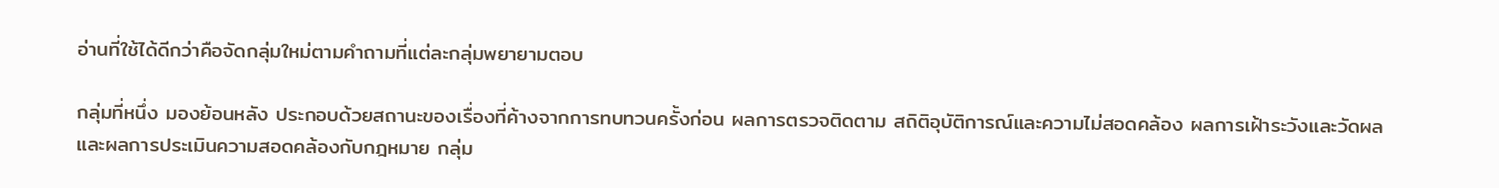อ่านที่ใช้ได้ดีกว่าคือจัดกลุ่มใหม่ตามคำถามที่แต่ละกลุ่มพยายามตอบ

กลุ่มที่หนึ่ง มองย้อนหลัง ประกอบด้วยสถานะของเรื่องที่ค้างจากการทบทวนครั้งก่อน ผลการตรวจติดตาม สถิติอุบัติการณ์และความไม่สอดคล้อง ผลการเฝ้าระวังและวัดผล และผลการประเมินความสอดคล้องกับกฎหมาย กลุ่ม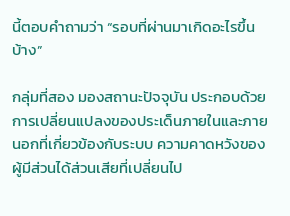นี้ตอบคำถามว่า “รอบที่ผ่านมาเกิดอะไรขึ้นบ้าง”

กลุ่มที่สอง มองสถานะปัจจุบัน ประกอบด้วยการเปลี่ยนแปลงของประเด็นภายในและภายนอกที่เกี่ยวข้องกับระบบ ความคาดหวังของผู้มีส่วนได้ส่วนเสียที่เปลี่ยนไป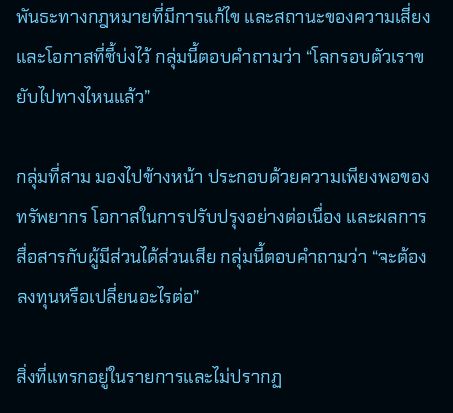พันธะทางกฎหมายที่มีการแก้ไข และสถานะของความเสี่ยงและโอกาสที่ชี้บ่งไว้ กลุ่มนี้ตอบคำถามว่า “โลกรอบตัวเราขยับไปทางไหนแล้ว”

กลุ่มที่สาม มองไปข้างหน้า ประกอบด้วยความเพียงพอของทรัพยากร โอกาสในการปรับปรุงอย่างต่อเนื่อง และผลการสื่อสารกับผู้มีส่วนได้ส่วนเสีย กลุ่มนี้ตอบคำถามว่า “จะต้องลงทุนหรือเปลี่ยนอะไรต่อ”

สิ่งที่แทรกอยู่ในรายการและไม่ปรากฏ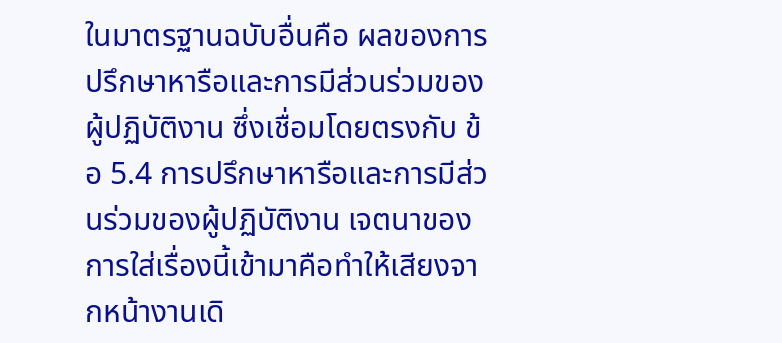ในมาตรฐานฉบับอื่นคือ ผลของการปรึกษาหารือและการมีส่วนร่วมของผู้ปฏิบัติงาน ซึ่งเชื่อมโดยตรงกับ ข้อ 5.4 การปรึกษาหารือและการมีส่วนร่วมของผู้ปฏิบัติงาน เจตนาของการใส่เรื่องนี้เข้ามาคือทำให้เสียงจากหน้างานเดิ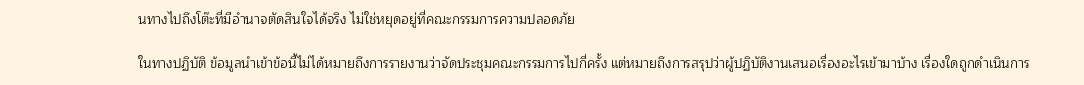นทางไปถึงโต๊ะที่มีอำนาจตัดสินใจได้จริง ไม่ใช่หยุดอยู่ที่คณะกรรมการความปลอดภัย

ในทางปฏิบัติ ข้อมูลนำเข้าข้อนี้ไม่ได้หมายถึงการรายงานว่าจัดประชุมคณะกรรมการไปกี่ครั้ง แต่หมายถึงการสรุปว่าผู้ปฏิบัติงานเสนอเรื่องอะไรเข้ามาบ้าง เรื่องใดถูกดำเนินการ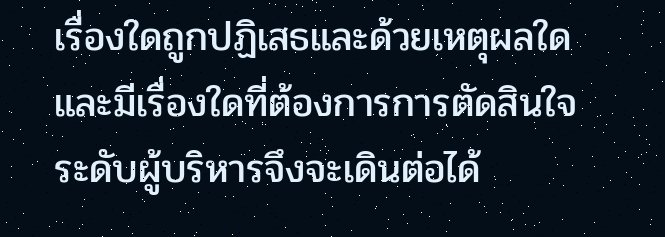เรื่องใดถูกปฏิเสธและด้วยเหตุผลใด และมีเรื่องใดที่ต้องการการตัดสินใจระดับผู้บริหารจึงจะเดินต่อได้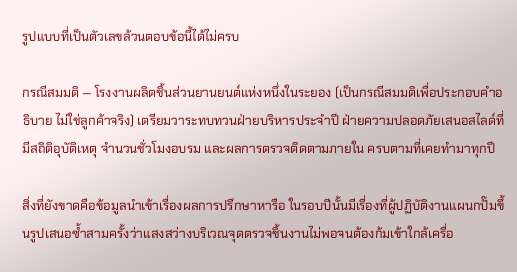รูปแบบที่เป็นตัวเลขล้วนตอบข้อนี้ได้ไม่ครบ

กรณีสมมติ — โรงงานผลิตชิ้นส่วนยานยนต์แห่งหนึ่งในระยอง (เป็นกรณีสมมติเพื่อประกอบคำอธิบาย ไม่ใช่ลูกค้าจริง) เตรียมวาระทบทวนฝ่ายบริหารประจำปี ฝ่ายความปลอดภัยเสนอสไลด์ที่มีสถิติอุบัติเหตุ จำนวนชั่วโมงอบรม และผลการตรวจติดตามภายใน ครบตามที่เคยทำมาทุกปี

สิ่งที่ยังขาดคือข้อมูลนำเข้าเรื่องผลการปรึกษาหารือ ในรอบปีนั้นมีเรื่องที่ผู้ปฏิบัติงานแผนกปั๊มขึ้นรูปเสนอซ้ำสามครั้งว่าแสงสว่างบริเวณจุดตรวจชิ้นงานไม่พอจนต้องก้มเข้าใกล้เครื่อ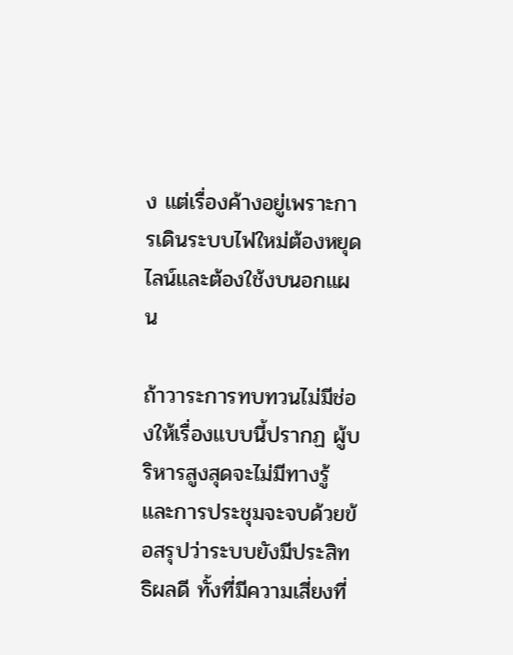ง แต่เรื่องค้างอยู่เพราะการเดินระบบไฟใหม่ต้องหยุดไลน์และต้องใช้งบนอกแผน

ถ้าวาระการทบทวนไม่มีช่องให้เรื่องแบบนี้ปรากฏ ผู้บริหารสูงสุดจะไม่มีทางรู้ และการประชุมจะจบด้วยข้อสรุปว่าระบบยังมีประสิทธิผลดี ทั้งที่มีความเสี่ยงที่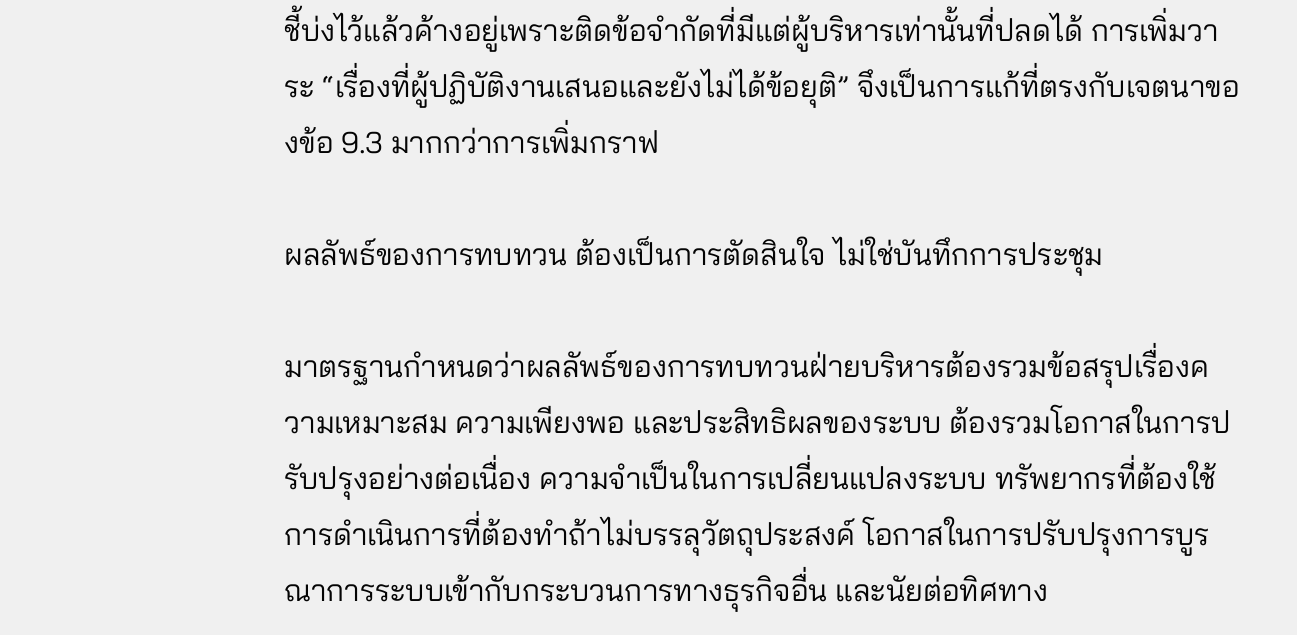ชี้บ่งไว้แล้วค้างอยู่เพราะติดข้อจำกัดที่มีแต่ผู้บริหารเท่านั้นที่ปลดได้ การเพิ่มวาระ “เรื่องที่ผู้ปฏิบัติงานเสนอและยังไม่ได้ข้อยุติ” จึงเป็นการแก้ที่ตรงกับเจตนาของข้อ 9.3 มากกว่าการเพิ่มกราฟ

ผลลัพธ์ของการทบทวน ต้องเป็นการตัดสินใจ ไม่ใช่บันทึกการประชุม

มาตรฐานกำหนดว่าผลลัพธ์ของการทบทวนฝ่ายบริหารต้องรวมข้อสรุปเรื่องความเหมาะสม ความเพียงพอ และประสิทธิผลของระบบ ต้องรวมโอกาสในการปรับปรุงอย่างต่อเนื่อง ความจำเป็นในการเปลี่ยนแปลงระบบ ทรัพยากรที่ต้องใช้ การดำเนินการที่ต้องทำถ้าไม่บรรลุวัตถุประสงค์ โอกาสในการปรับปรุงการบูรณาการระบบเข้ากับกระบวนการทางธุรกิจอื่น และนัยต่อทิศทาง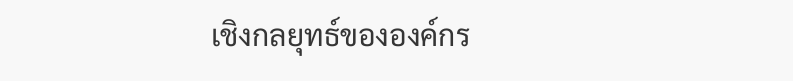เชิงกลยุทธ์ขององค์กร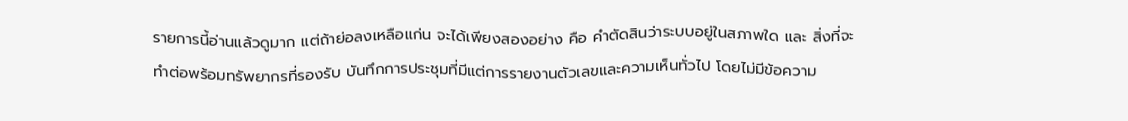รายการนี้อ่านแล้วดูมาก แต่ถ้าย่อลงเหลือแก่น จะได้เพียงสองอย่าง คือ คำตัดสินว่าระบบอยู่ในสภาพใด และ สิ่งที่จะทำต่อพร้อมทรัพยากรที่รองรับ บันทึกการประชุมที่มีแต่การรายงานตัวเลขและความเห็นทั่วไป โดยไม่มีข้อความ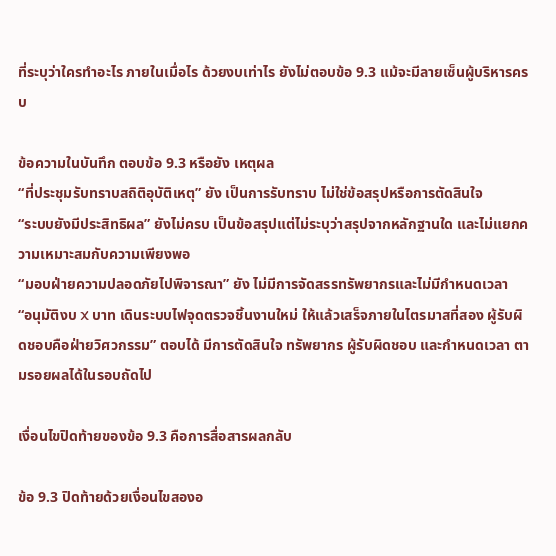ที่ระบุว่าใครทำอะไร ภายในเมื่อไร ด้วยงบเท่าไร ยังไม่ตอบข้อ 9.3 แม้จะมีลายเซ็นผู้บริหารครบ

ข้อความในบันทึก ตอบข้อ 9.3 หรือยัง เหตุผล
“ที่ประชุมรับทราบสถิติอุบัติเหตุ” ยัง เป็นการรับทราบ ไม่ใช่ข้อสรุปหรือการตัดสินใจ
“ระบบยังมีประสิทธิผล” ยังไม่ครบ เป็นข้อสรุปแต่ไม่ระบุว่าสรุปจากหลักฐานใด และไม่แยกความเหมาะสมกับความเพียงพอ
“มอบฝ่ายความปลอดภัยไปพิจารณา” ยัง ไม่มีการจัดสรรทรัพยากรและไม่มีกำหนดเวลา
“อนุมัติงบ X บาท เดินระบบไฟจุดตรวจชิ้นงานใหม่ ให้แล้วเสร็จภายในไตรมาสที่สอง ผู้รับผิดชอบคือฝ่ายวิศวกรรม” ตอบได้ มีการตัดสินใจ ทรัพยากร ผู้รับผิดชอบ และกำหนดเวลา ตามรอยผลได้ในรอบถัดไป

เงื่อนไขปิดท้ายของข้อ 9.3 คือการสื่อสารผลกลับ

ข้อ 9.3 ปิดท้ายด้วยเงื่อนไขสองอ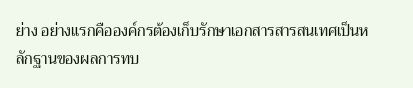ย่าง อย่างแรกคือองค์กรต้องเก็บรักษาเอกสารสารสนเทศเป็นหลักฐานของผลการทบ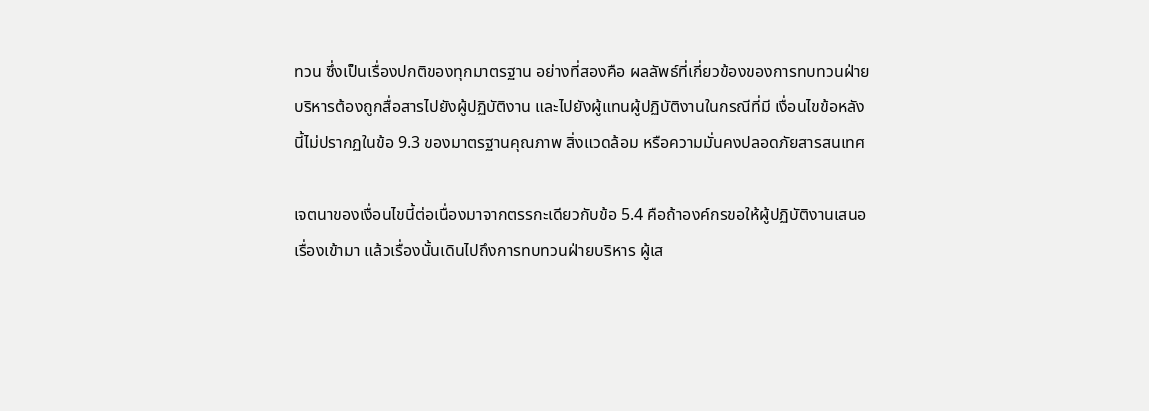ทวน ซึ่งเป็นเรื่องปกติของทุกมาตรฐาน อย่างที่สองคือ ผลลัพธ์ที่เกี่ยวข้องของการทบทวนฝ่ายบริหารต้องถูกสื่อสารไปยังผู้ปฏิบัติงาน และไปยังผู้แทนผู้ปฏิบัติงานในกรณีที่มี เงื่อนไขข้อหลังนี้ไม่ปรากฏในข้อ 9.3 ของมาตรฐานคุณภาพ สิ่งแวดล้อม หรือความมั่นคงปลอดภัยสารสนเทศ

เจตนาของเงื่อนไขนี้ต่อเนื่องมาจากตรรกะเดียวกับข้อ 5.4 คือถ้าองค์กรขอให้ผู้ปฏิบัติงานเสนอเรื่องเข้ามา แล้วเรื่องนั้นเดินไปถึงการทบทวนฝ่ายบริหาร ผู้เส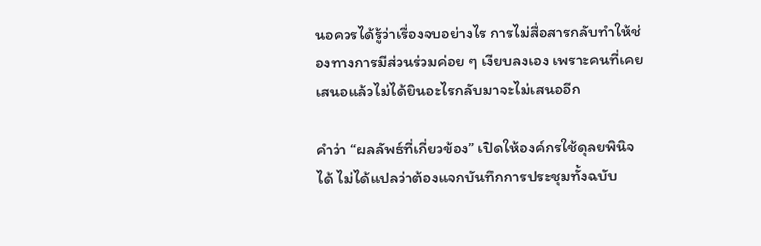นอควรได้รู้ว่าเรื่องจบอย่างไร การไม่สื่อสารกลับทำให้ช่องทางการมีส่วนร่วมค่อย ๆ เงียบลงเอง เพราะคนที่เคยเสนอแล้วไม่ได้ยินอะไรกลับมาจะไม่เสนออีก

คำว่า “ผลลัพธ์ที่เกี่ยวข้อง” เปิดให้องค์กรใช้ดุลยพินิจได้ ไม่ได้แปลว่าต้องแจกบันทึกการประชุมทั้งฉบับ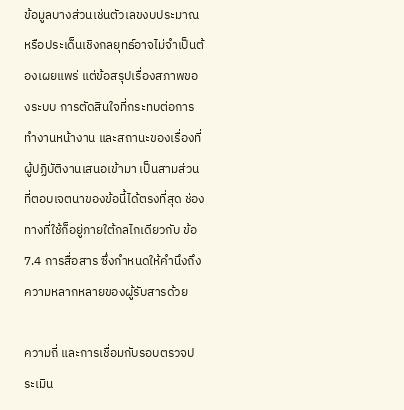ข้อมูลบางส่วนเช่นตัวเลขงบประมาณหรือประเด็นเชิงกลยุทธ์อาจไม่จำเป็นต้องเผยแพร่ แต่ข้อสรุปเรื่องสภาพของระบบ การตัดสินใจที่กระทบต่อการทำงานหน้างาน และสถานะของเรื่องที่ผู้ปฏิบัติงานเสนอเข้ามา เป็นสามส่วนที่ตอบเจตนาของข้อนี้ได้ตรงที่สุด ช่องทางที่ใช้ก็อยู่ภายใต้กลไกเดียวกับ ข้อ 7.4 การสื่อสาร ซึ่งกำหนดให้คำนึงถึงความหลากหลายของผู้รับสารด้วย

ความถี่ และการเชื่อมกับรอบตรวจประเมิน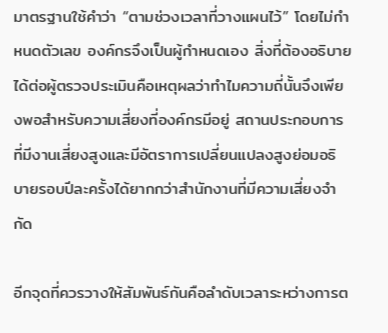มาตรฐานใช้คำว่า “ตามช่วงเวลาที่วางแผนไว้” โดยไม่กำหนดตัวเลข องค์กรจึงเป็นผู้กำหนดเอง สิ่งที่ต้องอธิบายได้ต่อผู้ตรวจประเมินคือเหตุผลว่าทำไมความถี่นั้นจึงเพียงพอสำหรับความเสี่ยงที่องค์กรมีอยู่ สถานประกอบการที่มีงานเสี่ยงสูงและมีอัตราการเปลี่ยนแปลงสูงย่อมอธิบายรอบปีละครั้งได้ยากกว่าสำนักงานที่มีความเสี่ยงจำกัด

อีกจุดที่ควรวางให้สัมพันธ์กันคือลำดับเวลาระหว่างการต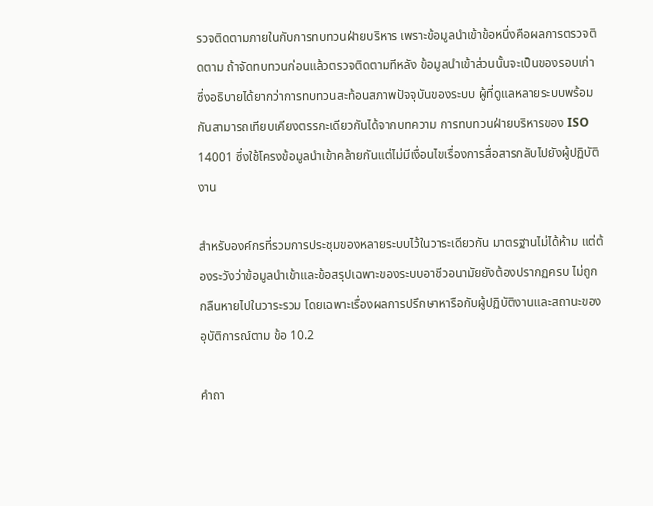รวจติดตามภายในกับการทบทวนฝ่ายบริหาร เพราะข้อมูลนำเข้าข้อหนึ่งคือผลการตรวจติดตาม ถ้าจัดทบทวนก่อนแล้วตรวจติดตามทีหลัง ข้อมูลนำเข้าส่วนนั้นจะเป็นของรอบเก่า ซึ่งอธิบายได้ยากว่าการทบทวนสะท้อนสภาพปัจจุบันของระบบ ผู้ที่ดูแลหลายระบบพร้อมกันสามารถเทียบเคียงตรรกะเดียวกันได้จากบทความ การทบทวนฝ่ายบริหารของ ISO 14001 ซึ่งใช้โครงข้อมูลนำเข้าคล้ายกันแต่ไม่มีเงื่อนไขเรื่องการสื่อสารกลับไปยังผู้ปฏิบัติงาน

สำหรับองค์กรที่รวมการประชุมของหลายระบบไว้ในวาระเดียวกัน มาตรฐานไม่ได้ห้าม แต่ต้องระวังว่าข้อมูลนำเข้าและข้อสรุปเฉพาะของระบบอาชีวอนามัยยังต้องปรากฏครบ ไม่ถูกกลืนหายไปในวาระรวม โดยเฉพาะเรื่องผลการปรึกษาหารือกับผู้ปฏิบัติงานและสถานะของอุบัติการณ์ตาม ข้อ 10.2

คำถา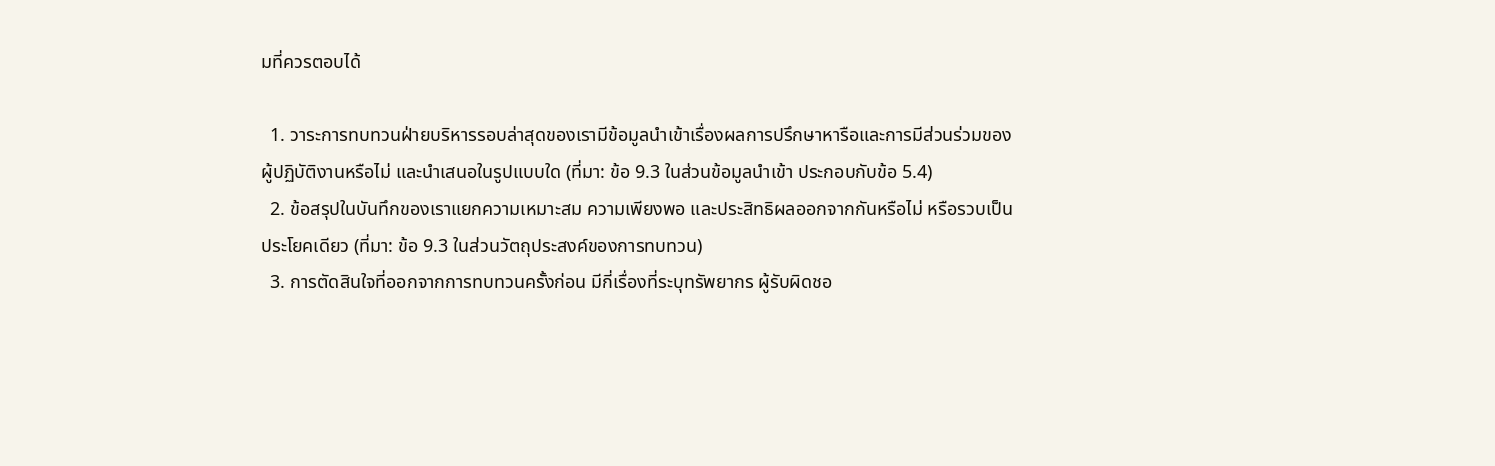มที่ควรตอบได้

  1. วาระการทบทวนฝ่ายบริหารรอบล่าสุดของเรามีข้อมูลนำเข้าเรื่องผลการปรึกษาหารือและการมีส่วนร่วมของผู้ปฏิบัติงานหรือไม่ และนำเสนอในรูปแบบใด (ที่มา: ข้อ 9.3 ในส่วนข้อมูลนำเข้า ประกอบกับข้อ 5.4)
  2. ข้อสรุปในบันทึกของเราแยกความเหมาะสม ความเพียงพอ และประสิทธิผลออกจากกันหรือไม่ หรือรวบเป็นประโยคเดียว (ที่มา: ข้อ 9.3 ในส่วนวัตถุประสงค์ของการทบทวน)
  3. การตัดสินใจที่ออกจากการทบทวนครั้งก่อน มีกี่เรื่องที่ระบุทรัพยากร ผู้รับผิดชอ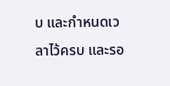บ และกำหนดเวลาไว้ครบ และรอ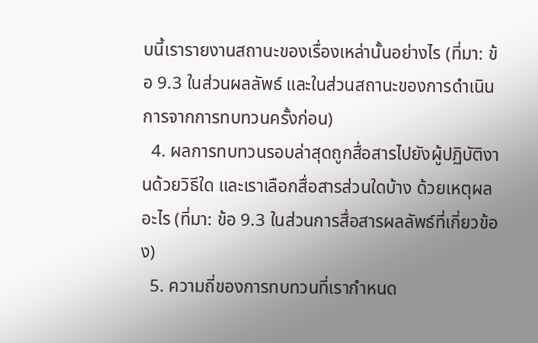บนี้เรารายงานสถานะของเรื่องเหล่านั้นอย่างไร (ที่มา: ข้อ 9.3 ในส่วนผลลัพธ์ และในส่วนสถานะของการดำเนินการจากการทบทวนครั้งก่อน)
  4. ผลการทบทวนรอบล่าสุดถูกสื่อสารไปยังผู้ปฏิบัติงานด้วยวิธีใด และเราเลือกสื่อสารส่วนใดบ้าง ด้วยเหตุผลอะไร (ที่มา: ข้อ 9.3 ในส่วนการสื่อสารผลลัพธ์ที่เกี่ยวข้อง)
  5. ความถี่ของการทบทวนที่เรากำหนด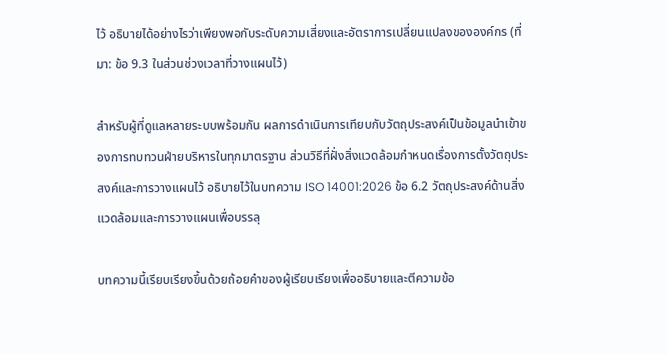ไว้ อธิบายได้อย่างไรว่าเพียงพอกับระดับความเสี่ยงและอัตราการเปลี่ยนแปลงขององค์กร (ที่มา: ข้อ 9.3 ในส่วนช่วงเวลาที่วางแผนไว้)

สำหรับผู้ที่ดูแลหลายระบบพร้อมกัน ผลการดำเนินการเทียบกับวัตถุประสงค์เป็นข้อมูลนำเข้าของการทบทวนฝ่ายบริหารในทุกมาตรฐาน ส่วนวิธีที่ฝั่งสิ่งแวดล้อมกำหนดเรื่องการตั้งวัตถุประสงค์และการวางแผนไว้ อธิบายไว้ในบทความ ISO 14001:2026 ข้อ 6.2 วัตถุประสงค์ด้านสิ่งแวดล้อมและการวางแผนเพื่อบรรลุ

บทความนี้เรียบเรียงขึ้นด้วยถ้อยคำของผู้เรียบเรียงเพื่ออธิบายและตีความข้อ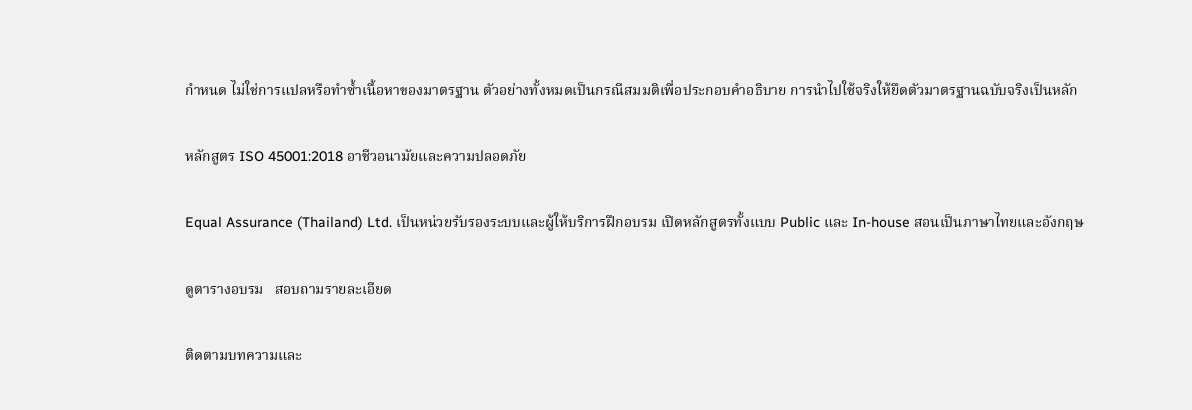กำหนด ไม่ใช่การแปลหรือทำซ้ำเนื้อหาของมาตรฐาน ตัวอย่างทั้งหมดเป็นกรณีสมมติเพื่อประกอบคำอธิบาย การนำไปใช้จริงให้ยึดตัวมาตรฐานฉบับจริงเป็นหลัก

หลักสูตร ISO 45001:2018 อาชีวอนามัยและความปลอดภัย

Equal Assurance (Thailand) Ltd. เป็นหน่วยรับรองระบบและผู้ให้บริการฝึกอบรม เปิดหลักสูตรทั้งแบบ Public และ In-house สอนเป็นภาษาไทยและอังกฤษ

ดูตารางอบรม   สอบถามรายละเอียด

ติดตามบทความและ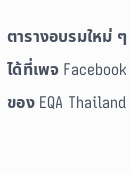ตารางอบรมใหม่ ๆ ได้ที่เพจ Facebook ของ EQA Thailand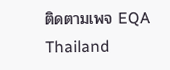ติดตามเพจ EQA Thailand